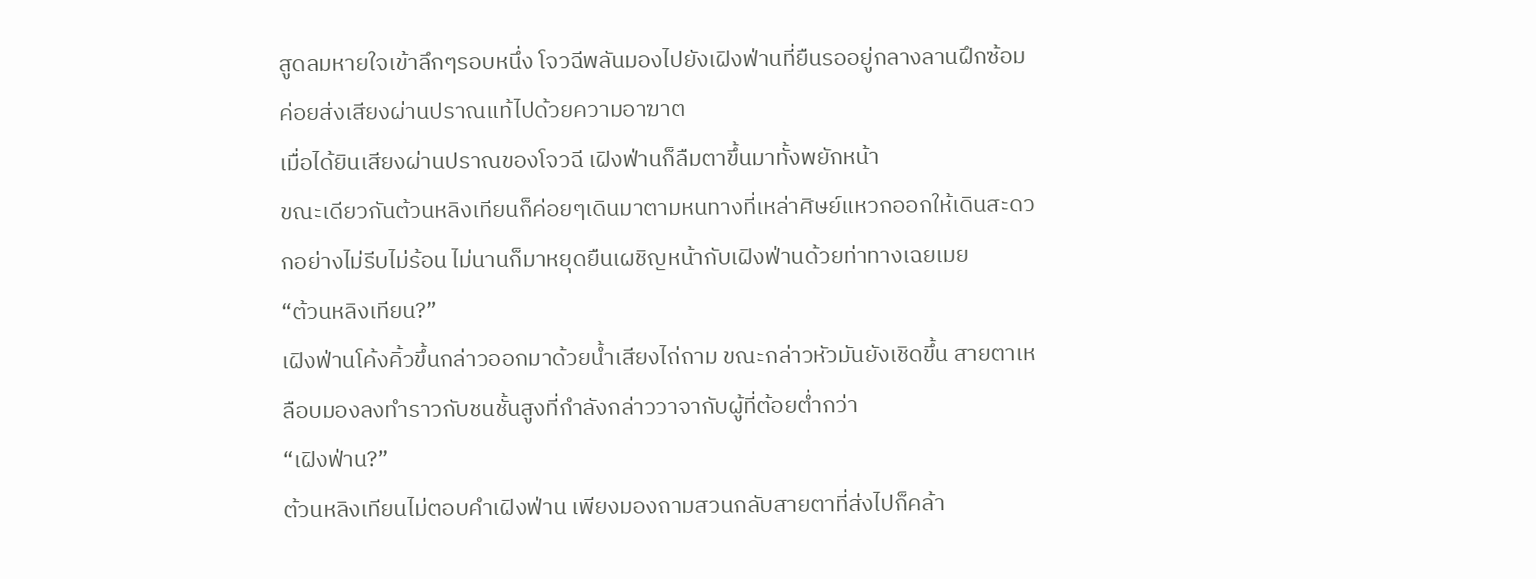สูดลมหายใจเข้าลึกๆรอบหนึ่ง โจวฉีพลันมองไปยังเฝิงฟ่านที่ยืนรออยู่กลางลานฝึกซ้อม ค่อยส่งเสียงผ่านปราณแท้ไปด้วยความอาฆาต
เมื่อได้ยินเสียงผ่านปราณของโจวฉี เฝิงฟ่านก็ลืมตาขึ้นมาทั้งพยักหน้า
ขณะเดียวกันต้วนหลิงเทียนก็ค่อยๆเดินมาตามหนทางที่เหล่าศิษย์แหวกออกให้เดินสะดวกอย่างไม่รีบไม่ร้อน ไม่นานก็มาหยุดยืนเผชิญหน้ากับเฝิงฟ่านด้วยท่าทางเฉยเมย
“ต้วนหลิงเทียน?”
เฝิงฟ่านโค้งคิ้วขึ้นกล่าวออกมาด้วยน้ำเสียงไถ่ถาม ขณะกล่าวหัวมันยังเชิดขึ้น สายตาเหลือบมองลงทำราวกับชนชั้นสูงที่กำลังกล่าววาจากับผู้ที่ต้อยต่ำกว่า
“เฝิงฟ่าน?”
ต้วนหลิงเทียนไม่ตอบคำเฝิงฟ่าน เพียงมองถามสวนกลับสายตาที่ส่งไปก็คล้า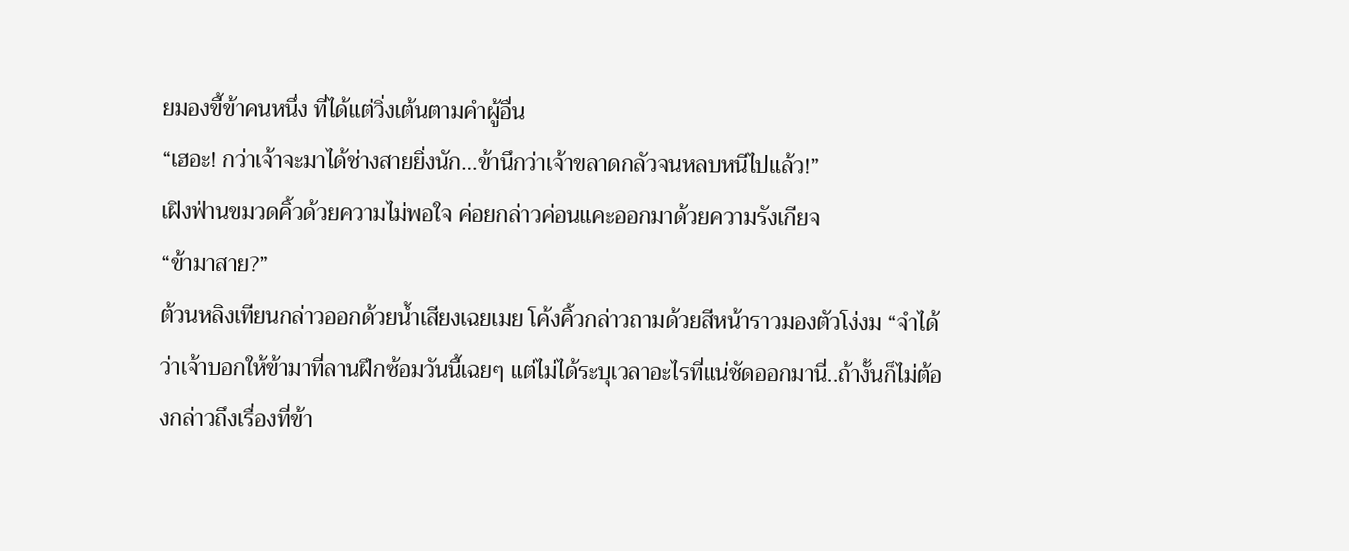ยมองขี้ข้าคนหนึ่ง ที่ได้แต่วิ่งเต้นตามคำผู้อื่น
“เฮอะ! กว่าเจ้าจะมาได้ช่างสายยิ่งนัก…ข้านึกว่าเจ้าขลาดกลัวจนหลบหนีไปแล้ว!”
เฝิงฟ่านขมวดคิ้วด้วยความไม่พอใจ ค่อยกล่าวค่อนแคะออกมาด้วยความรังเกียจ
“ข้ามาสาย?”
ต้วนหลิงเทียนกล่าวออกด้วยน้ำเสียงเฉยเมย โค้งคิ้วกล่าวถามด้วยสีหน้าราวมองตัวโง่งม “จำได้ว่าเจ้าบอกให้ข้ามาที่ลานฝึกซ้อมวันนี้เฉยๆ แต่ไม่ได้ระบุเวลาอะไรที่แน่ชัดออกมานี่..ถ้างั้นก็ไม่ต้องกล่าวถึงเรื่องที่ข้า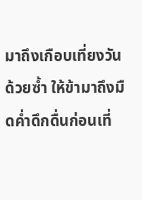มาถึงเกือบเที่ยงวันด้วยซ้ำ ให้ข้ามาถึงมืดค่ำดึกดื่นก่อนเที่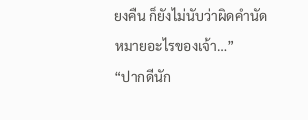ยงคืน ก็ยังไม่นับว่าผิดคำนัดหมายอะไรของเจ้า…”
“ปากดีนัก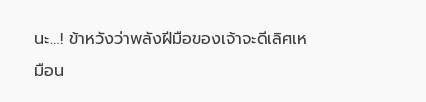นะ…! ข้าหวังว่าพลังฝีมือของเจ้าจะดีเลิศเหมือน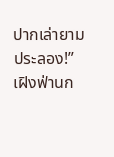ปากเล่ายามประลอง!”
เฝิงฟ่านก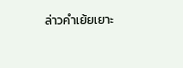ล่าวคำเย้ยเยาะ